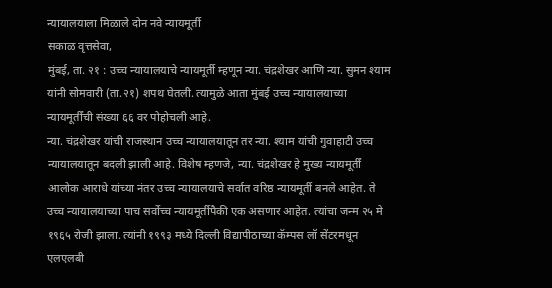न्यायालयाला मिळाले दोन नवे न्यायमूर्ती
सकाळ वृत्तसेवा,
मुंबई, ता. २१ : उच्च न्यायालयाचे न्यायमूर्ती म्हणून न्या. चंद्रशेखर आणि न्या. सुमन श्याम यांनी सोमवारी (ता.२१) शपथ घेतली. त्यामुळे आता मुंबई उच्च न्यायालयाच्या न्यायमूर्तींची संख्या ६६ वर पोहोचली आहे.
न्या. चंद्रशेखर यांची राजस्थान उच्च न्यायालयातून तर न्या. श्याम यांची गुवाहाटी उच्च न्यायालयातून बदली झाली आहे. विशेष म्हणजे, न्या. चंद्रशेखर हे मुख्य न्यायमूर्तीं आलोक आराधे यांच्या नंतर उच्च न्यायालयाचे सर्वात वरिष्ठ न्यायमूर्ती बनले आहेत. ते उच्च न्यायालयाच्या पाच सर्वोच्च न्यायमूर्तीपैकी एक असणार आहेत. त्यांचा जन्म २५ मे १९६५ रोजी झाला. त्यांनी १९९३ मध्ये दिल्ली विद्यापीठाच्या कॅम्पस लॉ सेंटरमधून एलएलबी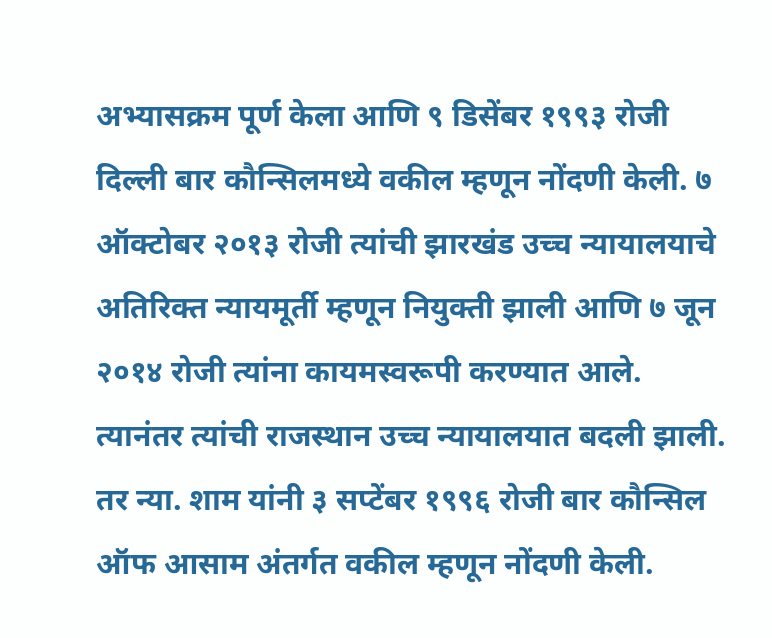अभ्यासक्रम पूर्ण केला आणि ९ डिसेंबर १९९३ रोजी दिल्ली बार कौन्सिलमध्ये वकील म्हणून नोंदणी केली. ७ ऑक्टोबर २०१३ रोजी त्यांची झारखंड उच्च न्यायालयाचे अतिरिक्त न्यायमूर्ती म्हणून नियुक्ती झाली आणि ७ जून २०१४ रोजी त्यांना कायमस्वरूपी करण्यात आले. त्यानंतर त्यांची राजस्थान उच्च न्यायालयात बदली झाली. तर न्या. शाम यांनी ३ सप्टेंबर १९९६ रोजी बार कौन्सिल ऑफ आसाम अंतर्गत वकील म्हणून नोंदणी केली.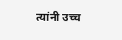त्यांनी उच्च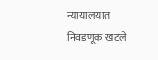न्यायालयात निवडणूक खटले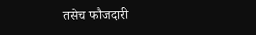तसेच फौजदारी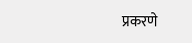प्रकरणे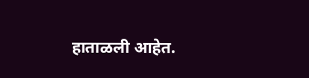हाताळली आहेत.